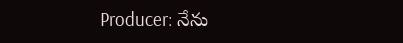Producer: నేను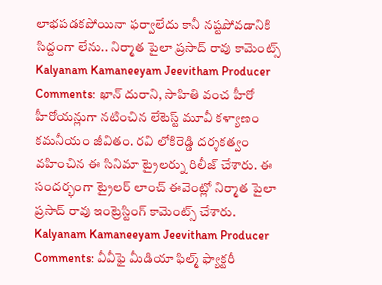లాభపడకపోయినా ఫర్వాలేదు కానీ నష్టపోవడానికి సిద్దంగా లేను.. నిర్మాత పైలా ప్రసాద్ రావు కామెంట్స్
Kalyanam Kamaneeyam Jeevitham Producer Comments: ఖాన్ దురాని, సాహితి వంచ హీరో హీరోయన్లుగా నటించిన లేటెస్ట్ మూవీ కళ్యాణం కమనీయం జీవితం. రవి లోకిరెడ్డి దర్శకత్వం వహించిన ఈ సినిమా ట్రైలర్ను రిలీజ్ చేశారు. ఈ సందర్భంగా ట్రైలర్ లాంచ్ ఈవెంట్లో నిర్మాత పైలా ప్రసాద్ రావు ఇంట్రెస్టింగ్ కామెంట్స్ చేశారు.
Kalyanam Kamaneeyam Jeevitham Producer Comments: వీవీఫై మీడియా ఫిల్మ్ ఫ్యాక్టరీ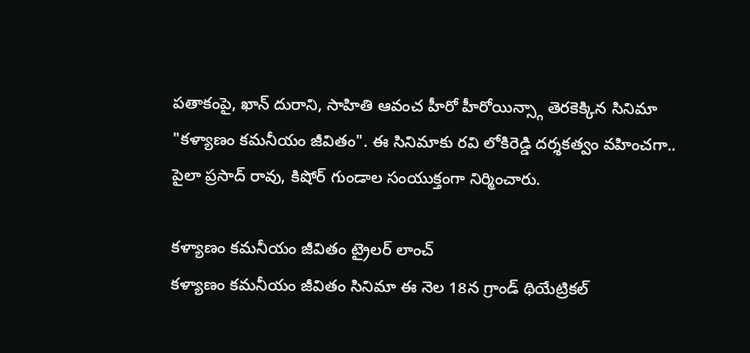పతాకంపై, ఖాన్ దురాని, సాహితి ఆవంచ హీరో హీరోయిన్స్గా తెరకెక్కిన సినిమా "కళ్యాణం కమనీయం జీవితం". ఈ సినిమాకు రవి లోకిరెడ్డి దర్శకత్వం వహించగా.. పైలా ప్రసాద్ రావు, కిషోర్ గుండాల సంయుక్తంగా నిర్మించారు.

కళ్యాణం కమనీయం జీవితం ట్రైలర్ లాంచ్
కళ్యాణం కమనీయం జీవితం సినిమా ఈ నెల 18న గ్రాండ్ థియేట్రికల్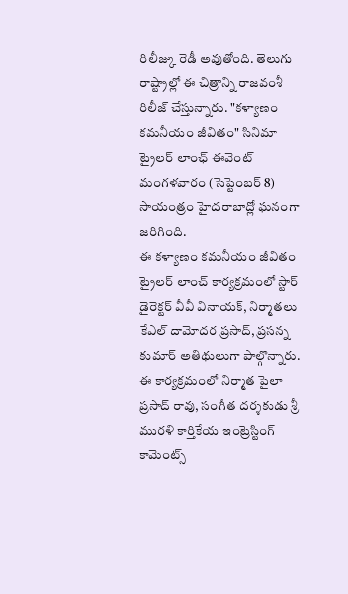రిలీజ్కు రెడీ అవుతోంది. తెలుగు రాష్ట్రాల్లో ఈ చిత్రాన్ని రాజవంశీ రిలీజ్ చేస్తున్నారు. "కళ్యాణం కమనీయం జీవితం" సినిమా ట్రైలర్ లాంఛ్ ఈవెంట్ మంగళవారం (సెప్టెంబర్ 8) సాయంత్రం హైదరాబాద్లో ఘనంగా జరిగింది.
ఈ కళ్యాణం కమనీయం జీవితం ట్రైలర్ లాంచ్ కార్యక్రమంలో స్టార్ డైరెక్టర్ వీవీ వినాయక్, నిర్మాతలు కేఎల్ దామోదర ప్రసాద్, ప్రసన్న కుమార్ అతిథులుగా పాల్గొన్నారు. ఈ కార్యక్రమంలో నిర్మాత పైలా ప్రసాద్ రావు, సంగీత దర్శకుడు శ్రీ మురళి కార్తికేయ ఇంట్రెస్టింగ్ కామెంట్స్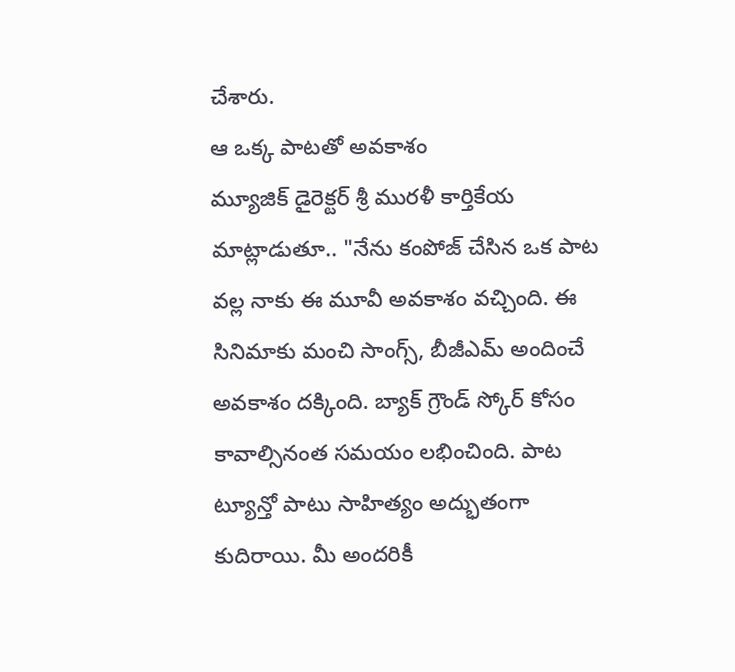చేశారు.
ఆ ఒక్క పాటతో అవకాశం
మ్యూజిక్ డైరెక్టర్ శ్రీ మురళీ కార్తికేయ మాట్లాడుతూ.. "నేను కంపోజ్ చేసిన ఒక పాట వల్ల నాకు ఈ మూవీ అవకాశం వచ్చింది. ఈ సినిమాకు మంచి సాంగ్స్, బీజీఎమ్ అందించే అవకాశం దక్కింది. బ్యాక్ గ్రౌండ్ స్కోర్ కోసం కావాల్సినంత సమయం లభించింది. పాట ట్యూన్తో పాటు సాహిత్యం అద్భుతంగా కుదిరాయి. మీ అందరికీ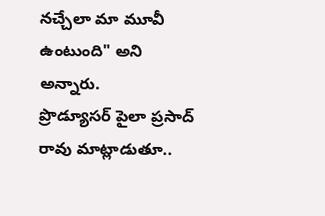నచ్చేలా మా మూవీ ఉంటుంది" అని అన్నారు.
ప్రొడ్యూసర్ పైలా ప్రసాద్ రావు మాట్లాడుతూ..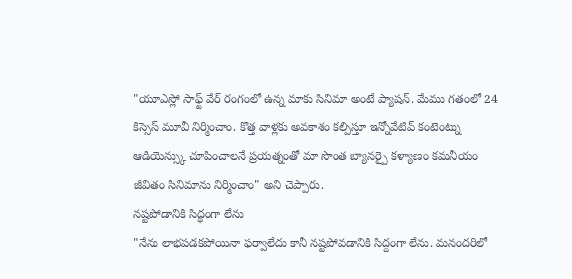"యూఎస్లో సాఫ్ట్ వేర్ రంగంలో ఉన్న మాకు సినిమా అంటే ప్యాషన్. మేము గతంలో 24 కిస్సెస్ మూవీ నిర్మించాం. కొత్త వాళ్లకు అవకాశం కల్పిస్తూ ఇన్నోవేటివ్ కంటెంట్ను ఆడియెన్స్కు చూపించాలనే ప్రయత్నంతో మా సొంత బ్యానర్పై కళ్యాణం కమనీయం జీవితం సినిమాను నిర్మించాం" అని చెప్పారు.
నష్టపోడానికి సిద్ధంగా లేను
"నేను లాభపడకపోయినా ఫర్వాలేదు కానీ నష్టపోవడానికి సిద్దంగా లేను. మనందరిలో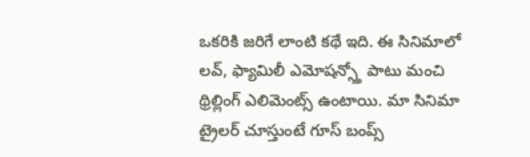ఒకరికి జరిగే లాంటి కథే ఇది. ఈ సినిమాలో లవ్, ఫ్యామిలీ ఎమోషన్స్తో పాటు మంచి థ్రిల్లింగ్ ఎలిమెంట్స్ ఉంటాయి. మా సినిమా ట్రైలర్ చూస్తుంటే గూస్ బంప్స్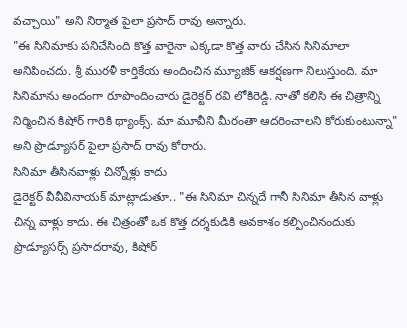వచ్చాయి" అని నిర్మాత పైలా ప్రసాద్ రావు అన్నారు.
"ఈ సినిమాకు పనిచేసింది కొత్త వారైనా ఎక్కడా కొత్త వారు చేసిన సినిమాలా అనిపించదు. శ్రీ మురళీ కార్తికేయ అందించిన మ్యూజిక్ ఆకర్షణగా నిలుస్తుంది. మా సినిమాను అందంగా రూపొందించారు డైరెక్టర్ రవి లోకిరెడ్డి. నాతో కలిసి ఈ చిత్రాన్ని నిర్మించిన కిషోర్ గారికి థ్యాంక్స్. మా మూవీని మీరంతా ఆదరించాలని కోరుకుంటున్నా" అని ప్రొడ్యూసర్ పైలా ప్రసాద్ రావు కోరారు.
సినిమా తీసినవాళ్లు చిన్నోళ్లు కాదు
డైరెక్టర్ వీవీవినాయక్ మాట్లాడుతూ.. "ఈ సినిమా చిన్నదే గానీ సినిమా తీసిన వాళ్లు చిన్న వాళ్లు కాదు. ఈ చిత్రంతో ఒక కొత్త దర్శకుడికి అవకాశం కల్పించినందుకు ప్రొడ్యూసర్స్ ప్రసాదరావు, కిషోర్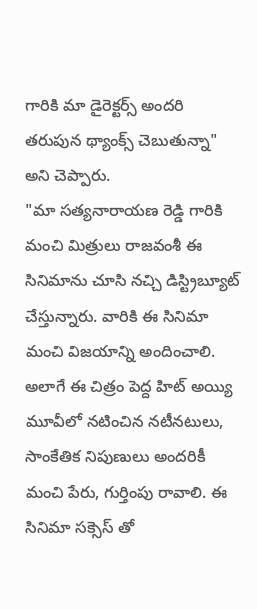గారికి మా డైరెక్టర్స్ అందరి తరుపున థ్యాంక్స్ చెబుతున్నా" అని చెప్పారు.
"మా సత్యనారాయణ రెడ్డి గారికి మంచి మిత్రులు రాజవంశీ ఈ సినిమాను చూసి నచ్చి డిస్ట్రిబ్యూట్ చేస్తున్నారు. వారికి ఈ సినిమా మంచి విజయాన్ని అందించాలి. అలాగే ఈ చిత్రం పెద్ద హిట్ అయ్యి మూవీలో నటించిన నటీనటులు, సాంకేతిక నిపుణులు అందరికీ మంచి పేరు, గుర్తింపు రావాలి. ఈ సినిమా సక్సెస్ తో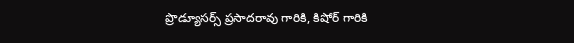ప్రొడ్యూసర్స్ ప్రసాదరావు గారికి, కిషోర్ గారికి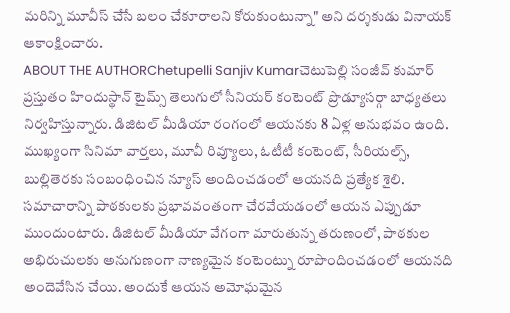మరిన్ని మూవీస్ చేసే బలం చేకూరాలని కోరుకుంటున్నా" అని దర్శకుడు వినాయక్ ఆకాంక్షించారు.
ABOUT THE AUTHORChetupelli Sanjiv Kumarచెటుపెల్లి సంజీవ్ కుమార్ ప్రస్తుతం హిందుస్థాన్ టైమ్స్ తెలుగులో సీనియర్ కంటెంట్ ప్రొడ్యూసర్గా బాధ్యతలు నిర్వహిస్తున్నారు. డిజిటల్ మీడియా రంగంలో ఆయనకు 8 ఏళ్ల అనుభవం ఉంది. ముఖ్యంగా సినిమా వార్తలు, మూవీ రివ్యూలు, ఓటీటీ కంటెంట్, సీరియల్స్, బుల్లితెరకు సంబంధించిన న్యూస్ అందించడంలో ఆయనది ప్రత్యేక శైలి. సమాచారాన్ని పాఠకులకు ప్రభావవంతంగా చేరవేయడంలో ఆయన ఎప్పుడూ ముందుంటారు. డిజిటల్ మీడియా వేగంగా మారుతున్న తరుణంలో, పాఠకుల అభిరుచులకు అనుగుణంగా నాణ్యమైన కంటెంట్ను రూపొందించడంలో ఆయనది అందెవేసిన చేయి. అందుకే ఆయన అమోఘమైన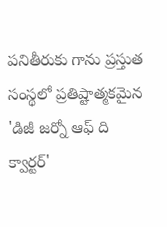పనితీరుకు గాను ప్రస్తుత సంస్థలో ప్రతిష్టాత్మకమైన 'డిజీ జర్నో ఆఫ్ ది క్వార్టర్'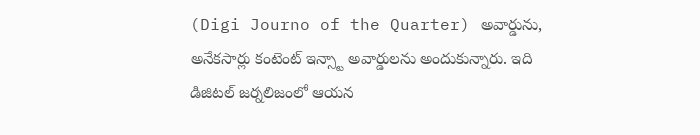(Digi Journo of the Quarter) అవార్డును, అనేకసార్లు కంటెంట్ ఇన్స్టా అవార్డులను అందుకున్నారు. ఇది డిజిటల్ జర్నలిజంలో ఆయన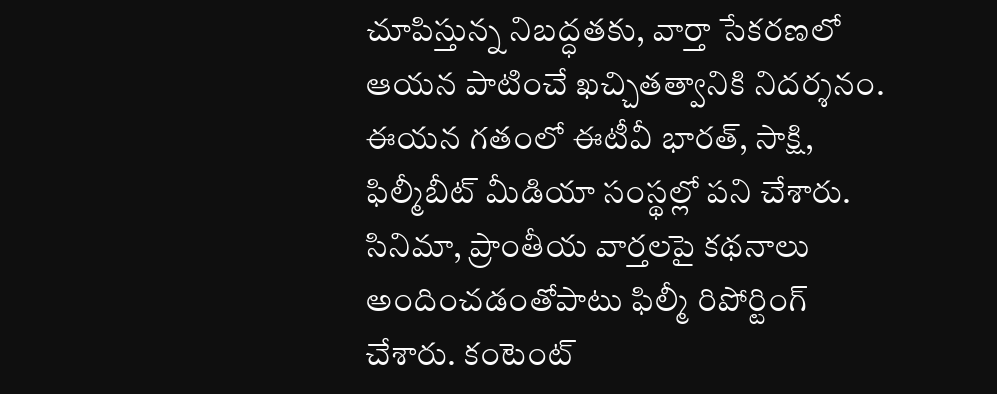చూపిస్తున్న నిబద్ధతకు, వార్తా సేకరణలో ఆయన పాటించే ఖచ్చితత్వానికి నిదర్శనం. ఈయన గతంలో ఈటీవీ భారత్, సాక్షి, ఫిల్మీబీట్ మీడియా సంస్థల్లో పని చేశారు. సినిమా, ప్రాంతీయ వార్తలపై కథనాలు అందించడంతోపాటు ఫిల్మీ రిపోర్టింగ్ చేశారు. కంటెంట్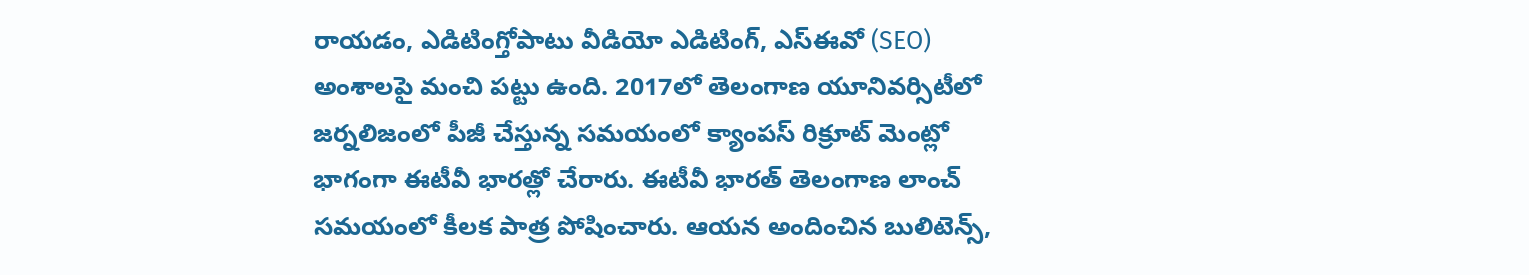రాయడం, ఎడిటింగ్తోపాటు వీడియో ఎడిటింగ్, ఎస్ఈవో (SEO) అంశాలపై మంచి పట్టు ఉంది. 2017లో తెలంగాణ యూనివర్సిటీలో జర్నలిజంలో పీజీ చేస్తున్న సమయంలో క్యాంపస్ రిక్రూట్ మెంట్లో భాగంగా ఈటీవీ భారత్లో చేరారు. ఈటీవీ భారత్ తెలంగాణ లాంచ్ సమయంలో కీలక పాత్ర పోషించారు. ఆయన అందించిన బులిటెన్స్,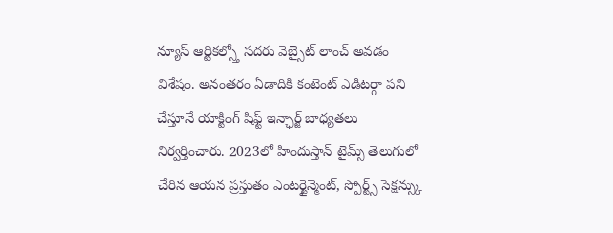న్యూస్ ఆర్టికల్స్తో సదరు వెబ్సైట్ లాంచ్ అవడం విశేషం. అనంతరం ఏడాదికి కంటెంట్ ఎడిటర్గా పని చేస్తూనే యాక్టింగ్ షిఫ్ట్ ఇన్ఛార్జ్ బాధ్యతలు నిర్వర్తించారు. 2023లో హిందుస్తాన్ టైమ్స్ తెలుగులో చేరిన ఆయన ప్రస్తుతం ఎంటర్టైన్మెంట్, స్పోర్ట్స్ సెక్షన్స్కు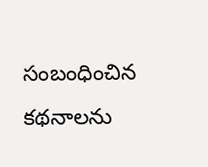సంబంధించిన కథనాలను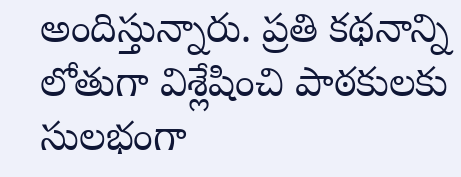అందిస్తున్నారు. ప్రతి కథనాన్ని లోతుగా విశ్లేషించి పాఠకులకు సులభంగా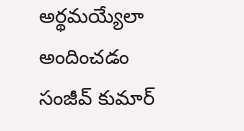అర్థమయ్యేలా అందించడం సంజీవ్ కుమార్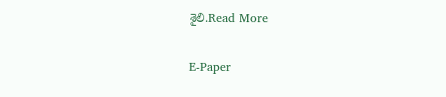శైలి.Read More

E-Paper